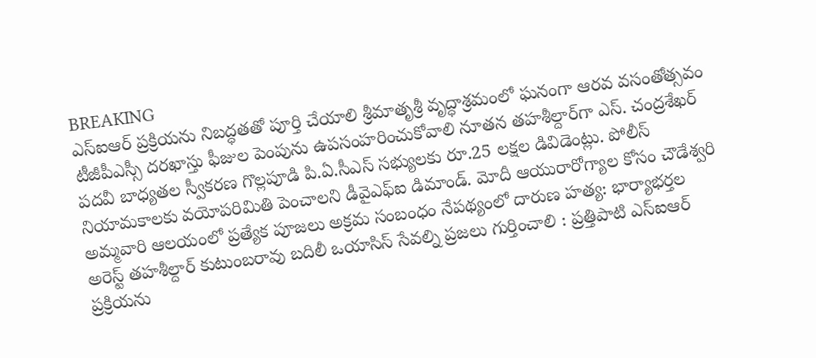BREAKING
ఎస్‌ఐఆర్ ప్రక్రియను నిబద్ధతతో పూర్తి చేయాలి శ్రీమాతృశ్రీ వృద్ధాశ్రమంలో ఘనంగా ఆరవ వసంతోత్సవం టీజీపీఎస్సీ దరఖాస్తు ఫీజుల పెంపును ఉపసంహరించుకోవాలి నూతన తహశీల్దార్‌గా ఎస్. చంద్రశేఖర్ పదవీ బాధ్యతల స్వీకరణ గొల్లపూడి పి.ఏ.సీఎస్ సభ్యులకు రూ.25 లక్షల డివిడెంట్లు. పోలీస్ నియామకాలకు వయోపరిమితి పెంచాలని డీవైఎఫ్‌ఐ డిమాండ్. మోదీ ఆయురారోగ్యాల కోసం చౌడేశ్వరి అమ్మవారి ఆలయంలో ప్రత్యేక పూజలు అక్రమ సంబంధం నేపథ్యంలో దారుణ హత్య: భార్యాభర్తల అరెస్ట్ తహశీల్దార్ కుటుంబరావు బదిలీ ఒయాసిస్ సేవల్ని ప్రజలు గుర్తించాలి : ప్రత్తిపాటి ఎస్‌ఐఆర్ ప్రక్రియను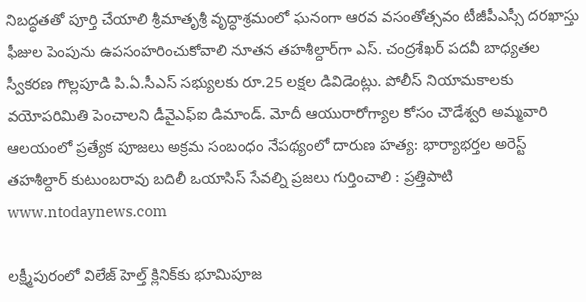నిబద్ధతతో పూర్తి చేయాలి శ్రీమాతృశ్రీ వృద్ధాశ్రమంలో ఘనంగా ఆరవ వసంతోత్సవం టీజీపీఎస్సీ దరఖాస్తు ఫీజుల పెంపును ఉపసంహరించుకోవాలి నూతన తహశీల్దార్‌గా ఎస్. చంద్రశేఖర్ పదవీ బాధ్యతల స్వీకరణ గొల్లపూడి పి.ఏ.సీఎస్ సభ్యులకు రూ.25 లక్షల డివిడెంట్లు. పోలీస్ నియామకాలకు వయోపరిమితి పెంచాలని డీవైఎఫ్‌ఐ డిమాండ్. మోదీ ఆయురారోగ్యాల కోసం చౌడేశ్వరి అమ్మవారి ఆలయంలో ప్రత్యేక పూజలు అక్రమ సంబంధం నేపథ్యంలో దారుణ హత్య: భార్యాభర్తల అరెస్ట్ తహశీల్దార్ కుటుంబరావు బదిలీ ఒయాసిస్ సేవల్ని ప్రజలు గుర్తించాలి : ప్రత్తిపాటి
www.ntodaynews.com

లక్ష్మీపురంలో విలేజ్ హెల్త్ క్లినిక్‌కు భూమిపూజ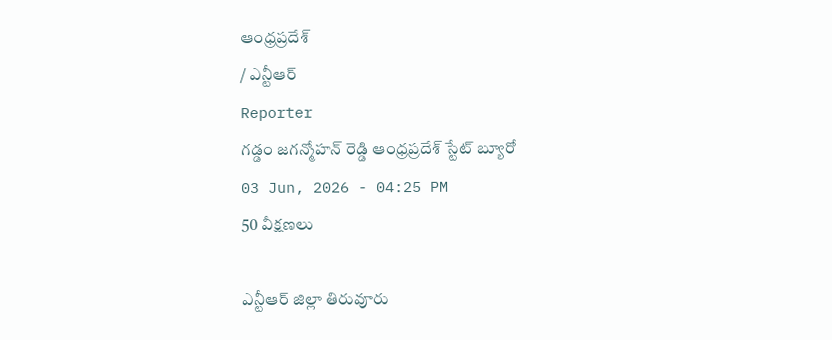ఆంధ్రప్రదేశ్
/ ఎన్టీఆర్
Reporter
గడ్డం జగన్మోహన్ రెడ్డి ఆంధ్రప్రదేశ్ స్టేట్ బ్యూరో
03 Jun, 2026 - 04:25 PM
50 వీక్షణలు

ఎన్టీఆర్ జిల్లా తిరువూరు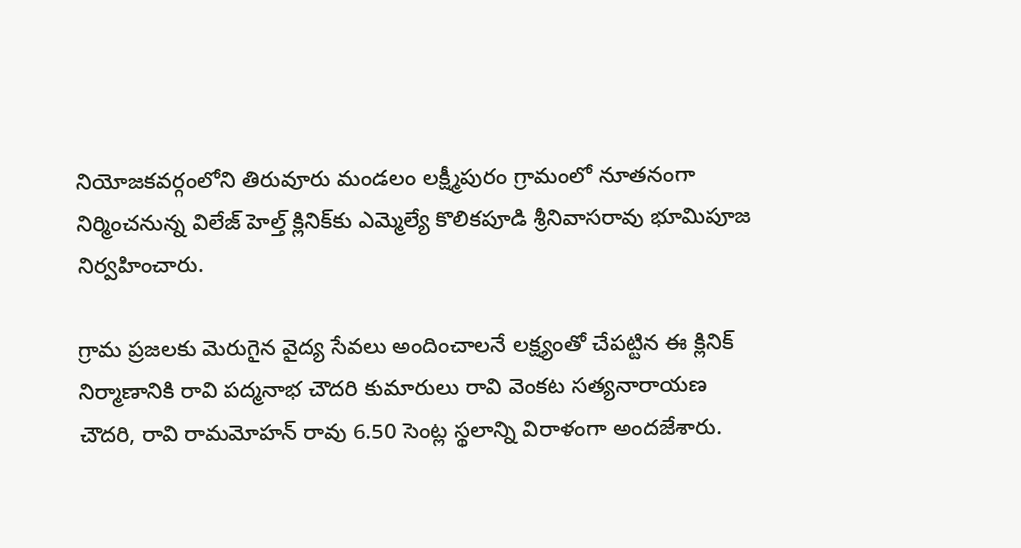నియోజకవర్గంలోని తిరువూరు మండలం లక్ష్మీపురం గ్రామంలో నూతనంగా నిర్మించనున్న విలేజ్ హెల్త్ క్లినిక్‌కు ఎమ్మెల్యే కొలికపూడి శ్రీనివాసరావు భూమిపూజ నిర్వహించారు.

గ్రామ ప్రజలకు మెరుగైన వైద్య సేవలు అందించాలనే లక్ష్యంతో చేపట్టిన ఈ క్లినిక్ నిర్మాణానికి రావి పద్మనాభ చౌదరి కుమారులు రావి వెంకట సత్యనారాయణ చౌదరి, రావి రామమోహన్ రావు 6.50 సెంట్ల స్థలాన్ని విరాళంగా అందజేశారు.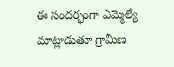ఈ సందర్భంగా ఎమ్మెల్యే మాట్లాడుతూ గ్రామీణ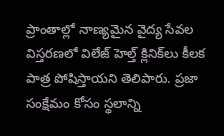ప్రాంతాల్లో నాణ్యమైన వైద్య సేవల విస్తరణలో విలేజ్ హెల్త్ క్లినిక్‌లు కీలక పాత్ర పోషిస్తాయని తెలిపారు. ప్రజా సంక్షేమం కోసం స్థలాన్ని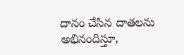దానం చేసిన దాతలను అభినందిస్తూ,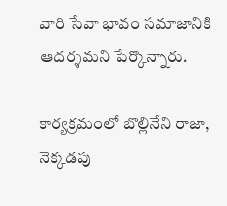వారి సేవా భావం సమాజానికి ఆదర్శమని పేర్కొన్నారు.

కార్యక్రమంలో బొల్లినేని రాజా, నెక్కడపు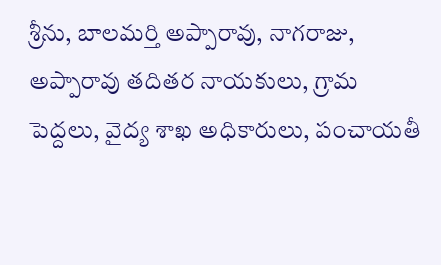శ్రీను, బాలమర్తి అప్పారావు, నాగరాజు, అప్పారావు తదితర నాయకులు, గ్రామ పెద్దలు, వైద్య శాఖ అధికారులు, పంచాయతీ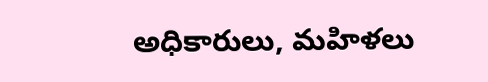అధికారులు, మహిళలు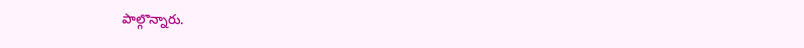పాల్గొన్నారు.